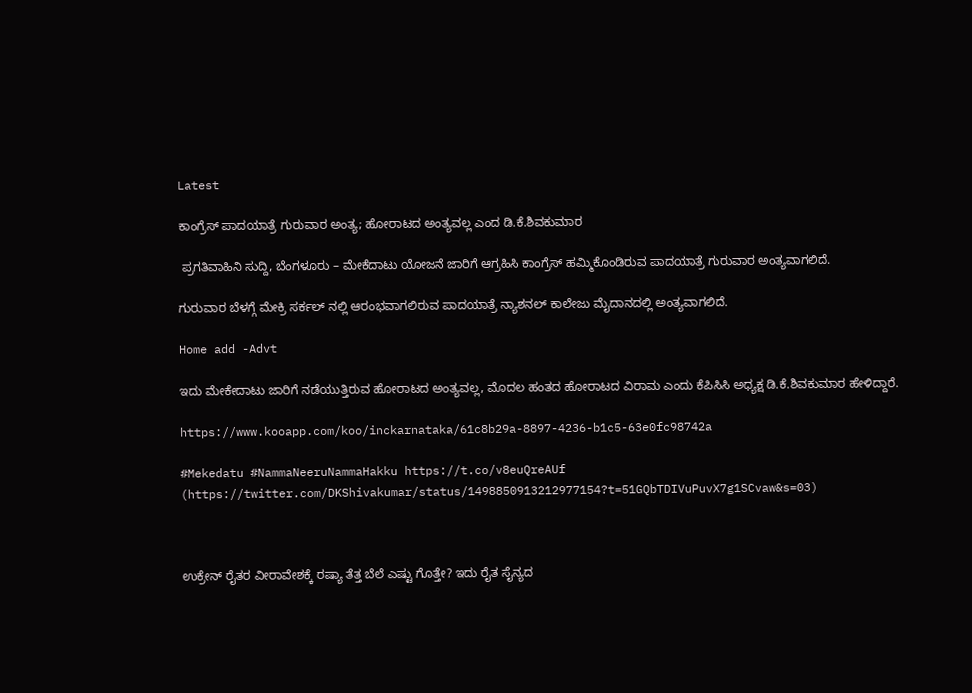Latest

ಕಾಂಗ್ರೆಸ್ ಪಾದಯಾತ್ರೆ ಗುರುವಾರ ಅಂತ್ಯ; ಹೋರಾಟದ ಅಂತ್ಯವಲ್ಲ ಎಂದ ಡಿ.ಕೆ.ಶಿವಕುಮಾರ

 ಪ್ರಗತಿವಾಹಿನಿ ಸುದ್ದಿ, ಬೆಂಗಳೂರು – ಮೇಕೆದಾಟು ಯೋಜನೆ ಜಾರಿಗೆ ಆಗ್ರಹಿಸಿ ಕಾಂಗ್ರೆಸ್ ಹಮ್ಮಿಕೊಂಡಿರುವ ಪಾದಯಾತ್ರೆ ಗುರುವಾರ ಅಂತ್ಯವಾಗಲಿದೆ.

ಗುರುವಾರ ಬೆಳಗ್ಗೆ ಮೇಕ್ರಿ ಸರ್ಕಲ್ ನಲ್ಲಿ ಆರಂಭವಾಗಲಿರುವ ಪಾದಯಾತ್ರೆ ನ್ಯಾಶನಲ್ ಕಾಲೇಜು ಮೈದಾನದಲ್ಲಿ ಅಂತ್ಯವಾಗಲಿದೆ.

Home add -Advt

ಇದು ಮೇಕೇದಾಟು ಜಾರಿಗೆ ನಡೆಯುತ್ತಿರುವ ಹೋರಾಟದ ಅಂತ್ಯವಲ್ಲ, ಮೊದಲ ಹಂತದ ಹೋರಾಟದ ವಿರಾಮ ಎಂದು ಕೆಪಿಸಿಸಿ ಅಧ್ಯಕ್ಷ ಡಿ.ಕೆ.ಶಿವಕುಮಾರ ಹೇಳಿದ್ದಾರೆ.

https://www.kooapp.com/koo/inckarnataka/61c8b29a-8897-4236-b1c5-63e0fc98742a

#Mekedatu #NammaNeeruNammaHakku https://t.co/v8euQreAUf
(https://twitter.com/DKShivakumar/status/1498850913212977154?t=51GQbTDIVuPuvX7g1SCvaw&s=03)



ಉಕ್ರೇನ್ ರೈತರ ವೀರಾವೇಶಕ್ಕೆ ರಷ್ಯಾ ತೆತ್ತ ಬೆಲೆ ಎಷ್ಟು ಗೊತ್ತೇ? ಇದು ರೈತ ಸೈನ್ಯದ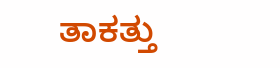ತಾಕತ್ತು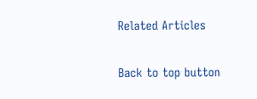Related Articles

Back to top button